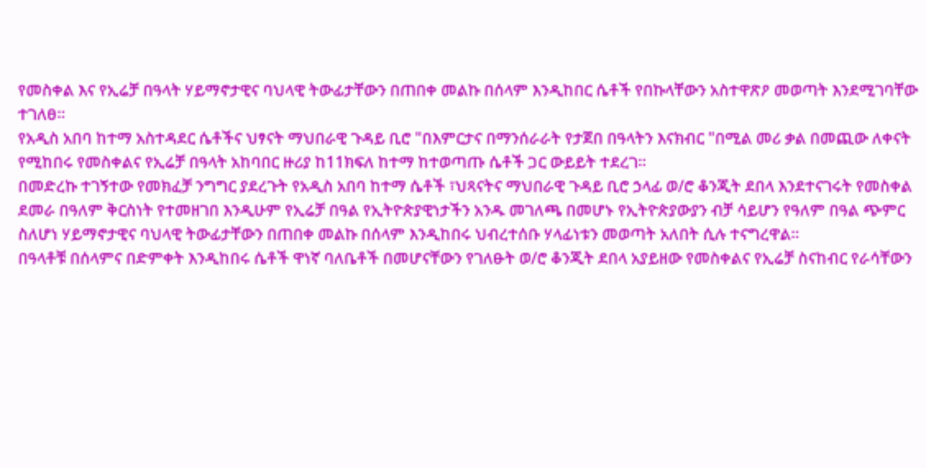የመስቀል እና የኢሬቻ በዓላት ሃይማኖታዊና ባህላዊ ትውፊታቸውን በጠበቀ መልኩ በሰላም እንዲከበር ሴቶች የበኩላቸውን አስተዋጽዖ መወጣት እንደሚገባቸው ተገለፀ።
የአዲስ አበባ ከተማ አስተዳደር ሴቶችና ህፃናት ማህበራዊ ጉዳይ ቢሮ "በእምርታና በማንሰራራት የታጀበ በዓላትን እናክብር "በሚል መሪ ቃል በመጪው ለቀናት የሚከበሩ የመስቀልና የኢሬቻ በዓላት አከባበር ዙሪያ ከ11ክፍለ ከተማ ከተወጣጡ ሴቶች ጋር ውይይት ተደረገ።
በመድረኩ ተገኝተው የመክፈቻ ንግግር ያደረጉት የአዲስ አበባ ከተማ ሴቶች ፣ህጻናትና ማህበራዊ ጉዳይ ቢሮ ኃላፊ ወ/ሮ ቆንጂት ደበላ እንደተናገሩት የመስቀል ደመራ በዓለም ቅርስነት የተመዘገበ እንዲሁም የኢሬቻ በዓል የኢትዮጵያዊነታችን አንዱ መገለጫ በመሆኑ የኢትዮጵያውያን ብቻ ሳይሆን የዓለም በዓል ጭምር ስለሆነ ሃይማኖታዊና ባህላዊ ትውፊታቸውን በጠበቀ መልኩ በሰላም እንዲከበሩ ህብረተሰቡ ሃላፊነቱን መወጣት አለበት ሲሉ ተናግረዋል።
በዓላቶቹ በሰላምና በድምቀት እንዲከበሩ ሴቶች ዋነኛ ባለቤቶች በመሆናቸውን የገለፁት ወ/ሮ ቆንጂት ደበላ አያይዘው የመስቀልና የኢሬቻ ስናከብር የራሳቸውን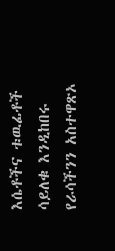እሴቶችና ቱዉፊቶች ሳይለቁ እንዲከበሩ የራሳችንን አስተዋጽኦ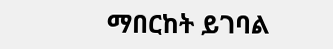ማበርከት ይገባል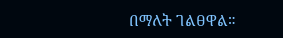በማለት ገልፀዋል።